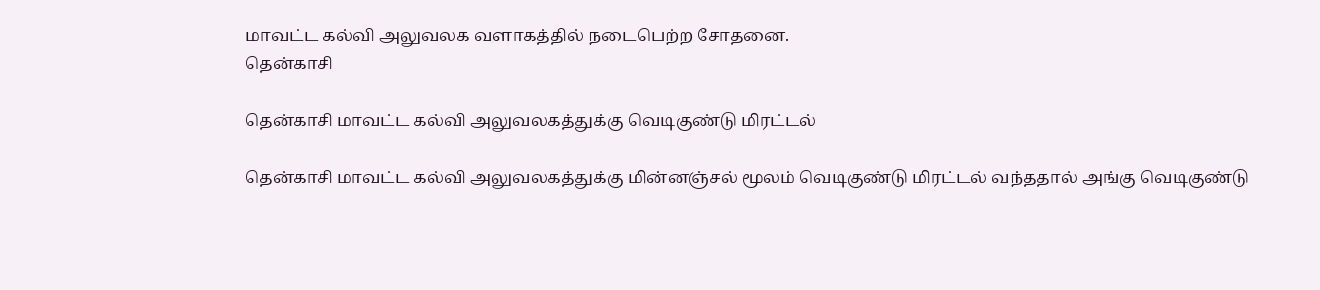மாவட்ட கல்வி அலுவலக வளாகத்தில் நடைபெற்ற சோதனை.
தென்காசி

தென்காசி மாவட்ட கல்வி அலுவலகத்துக்கு வெடிகுண்டு மிரட்டல்

தென்காசி மாவட்ட கல்வி அலுவலகத்துக்கு மின்னஞ்சல் மூலம் வெடிகுண்டு மிரட்டல் வந்ததால் அங்கு வெடிகுண்டு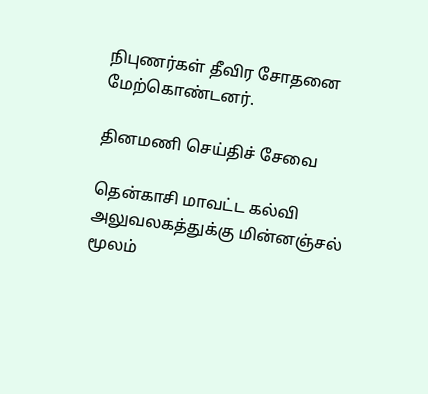நிபுணர்கள் தீவிர சோதனை மேற்கொண்டனர்.

தினமணி செய்திச் சேவை

தென்காசி மாவட்ட கல்வி அலுவலகத்துக்கு மின்னஞ்சல் மூலம்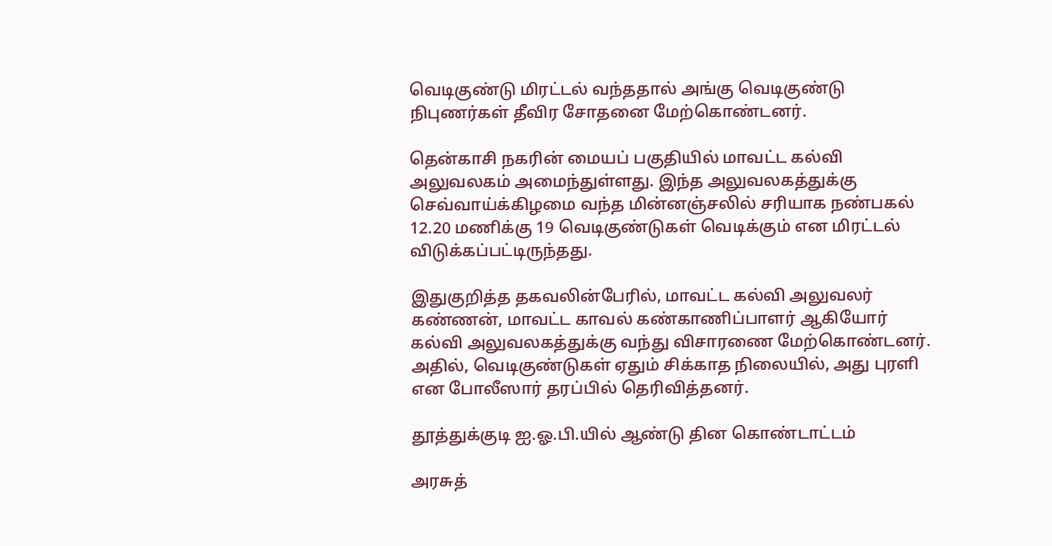வெடிகுண்டு மிரட்டல் வந்ததால் அங்கு வெடிகுண்டு நிபுணர்கள் தீவிர சோதனை மேற்கொண்டனர்.

தென்காசி நகரின் மையப் பகுதியில் மாவட்ட கல்வி அலுவலகம் அமைந்துள்ளது. இந்த அலுவலகத்துக்கு செவ்வாய்க்கிழமை வந்த மின்னஞ்சலில் சரியாக நண்பகல் 12.20 மணிக்கு 19 வெடிகுண்டுகள் வெடிக்கும் என மிரட்டல் விடுக்கப்பட்டிருந்தது.

இதுகுறித்த தகவலின்பேரில், மாவட்ட கல்வி அலுவலர் கண்ணன், மாவட்ட காவல் கண்காணிப்பாளர் ஆகியோர் கல்வி அலுவலகத்துக்கு வந்து விசாரணை மேற்கொண்டனர். அதில், வெடிகுண்டுகள் ஏதும் சிக்காத நிலையில், அது புரளி என போலீஸார் தரப்பில் தெரிவித்தனர்.

தூத்துக்குடி ஐ.ஓ.பி.யில் ஆண்டு தின கொண்டாட்டம்

அரசுத்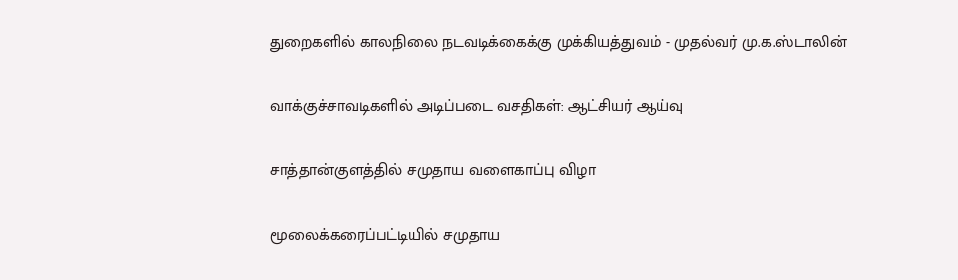துறைகளில் காலநிலை நடவடிக்கைக்கு முக்கியத்துவம் - முதல்வர் மு.க.ஸ்டாலின்

வாக்குச்சாவடிகளில் அடிப்படை வசதிகள்: ஆட்சியர் ஆய்வு

சாத்தான்குளத்தில் சமுதாய வளைகாப்பு விழா

மூலைக்கரைப்பட்டியில் சமுதாய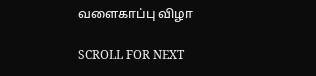வளைகாப்பு விழா

SCROLL FOR NEXT